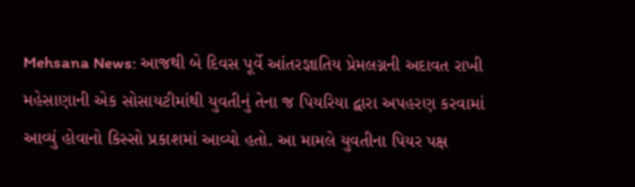Mehsana News: આજથી બે દિવસ પૂર્વે આંતરજ્ઞાતિય પ્રેમલગ્નની અદાવત રાખી મહેસાણાની એક સોસાયટીમાંથી યુવતીનું તેના જ પિયરિયા દ્વારા અપહરણ કરવામાં આવ્યું હોવાનો કિસ્સો પ્રકાશમાં આવ્યો હતો. આ મામલે યુવતીના પિયર પક્ષ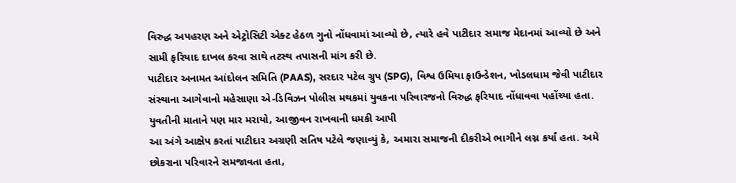વિરુદ્ધ અપહરણ અને એટ્રોસિટી એક્ટ હેઠળ ગુનો નોંધવામાં આવ્યો છે, ત્યારે હવે પાટીદાર સમાજ મેદાનમાં આવ્યો છે અને સામી ફરિયાદ દાખલ કરવા સાથે તટસ્થ તપાસની માંગ કરી છે.
પાટીદાર અનામત આંદોલન સમિતિ (PAAS), સરદાર પટેલ ગ્રુપ (SPG), વિશ્વ ઉમિયા ફાઉન્ડેશન, ખોડલધામ જેવી પાટીદાર સંસ્થાના આગેવાનો મહેસાણા એ-ડિવિઝન પોલીસ મથકમાં યુવકના પરિવારજનો વિરુદ્ધ ફરિયાદ નોંધાવવા પહોંચ્યા હતા.
યુવતીની માતાને પણ માર મરાયો, આજીવન રાખવાની ધમકી આપી
આ અંગે આક્ષેપ કરતાં પાટીદાર અગ્રણી સતિષ પટેલે જણાવ્યું કે, અમારા સમાજની દીકરીએ ભાગીને લગ્ન કર્યાં હતા. અમે છોકરાના પરિવારને સમજાવતા હતા,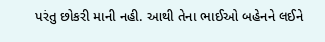પરંતુ છોકરી માની નહી. આથી તેના ભાઈઓ બહેનને લઈને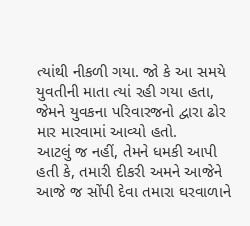ત્યાંથી નીકળી ગયા. જો કે આ સમયે યુવતીની માતા ત્યાં રહી ગયા હતા, જેમને યુવકના પરિવારજનો દ્વારા ઢોર માર મારવામાં આવ્યો હતો.
આટલું જ નહીં, તેમને ધમકી આપી હતી કે, તમારી દીકરી અમને આજેને આજે જ સોંપી દેવા તમારા ઘરવાળાને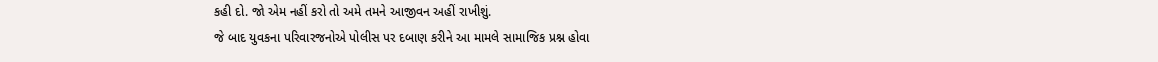કહી દો. જો એમ નહીં કરો તો અમે તમને આજીવન અહીં રાખીશું.
જે બાદ યુવકના પરિવારજનોએ પોલીસ પર દબાણ કરીને આ મામલે સામાજિક પ્રશ્ન હોવા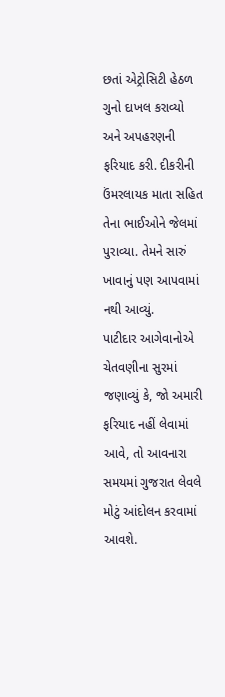છતાં એટ્રોસિટી હેઠળ ગુનો દાખલ કરાવ્યો અને અપહરણની ફરિયાદ કરી. દીકરીની ઉંમરલાયક માતા સહિત તેના ભાઈઓને જેલમાં પુરાવ્યા. તેમને સારું ખાવાનું પણ આપવામાં નથી આવ્યું.
પાટીદાર આગેવાનોએ ચેતવણીના સુરમાં જણાવ્યું કે, જો અમારી ફરિયાદ નહીં લેવામાં આવે, તો આવનારા સમયમાં ગુજરાત લેવલે મોટું આંદોલન કરવામાં આવશે.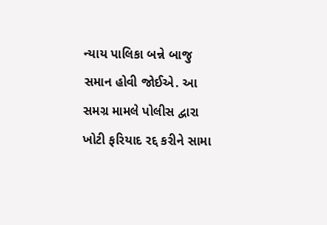ન્યાય પાલિકા બન્ને બાજુ સમાન હોવી જોઈએ. આ સમગ્ર મામલે પોલીસ દ્વારા ખોટી ફરિયાદ રદ્દ કરીને સામા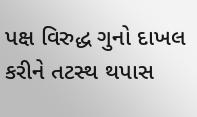પક્ષ વિરુદ્ધ ગુનો દાખલ કરીને તટસ્થ થપાસ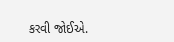કરવી જોઈએ.